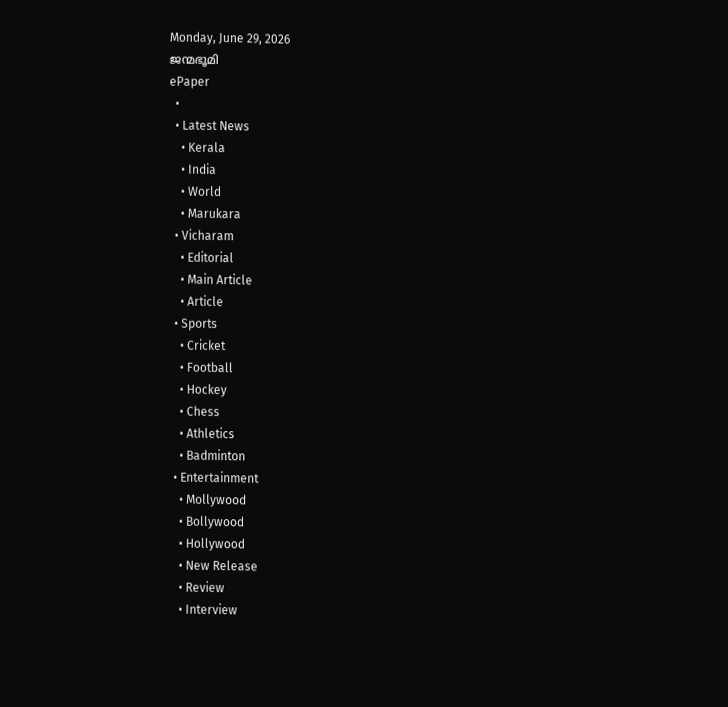Monday, June 29, 2026
ജന്മഭൂമി
ePaper
  •
  • Latest News
    • Kerala
    • India
    • World
    • Marukara
  • Vicharam
    • Editorial
    • Main Article
    • Article
  • Sports
    • Cricket
    • Football
    • Hockey
    • Chess
    • Athletics
    • Badminton
  • Entertainment
    • Mollywood
    • Bollywood
    • Hollywood
    • New Release
    • Review
    • Interview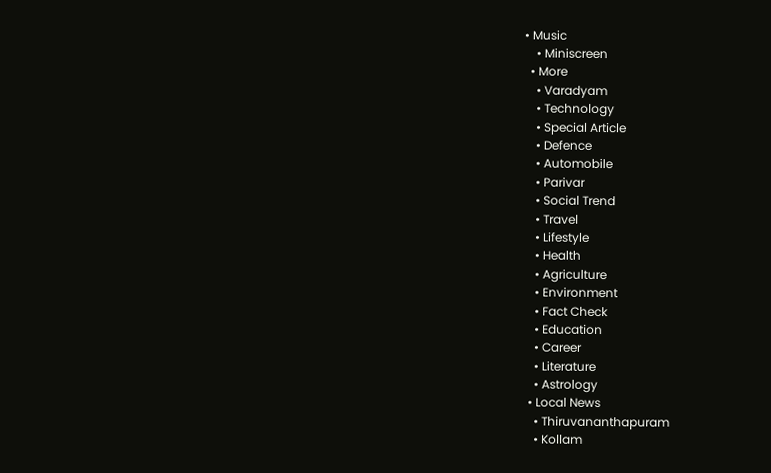• Music
    • Miniscreen
  • More
    • Varadyam
    • Technology
    • Special Article
    • Defence
    • Automobile
    • Parivar
    • Social Trend
    • Travel
    • Lifestyle
    • Health
    • Agriculture
    • Environment
    • Fact Check
    • Education
    • Career
    • Literature
    • Astrology
  • Local News
    • Thiruvananthapuram
    • Kollam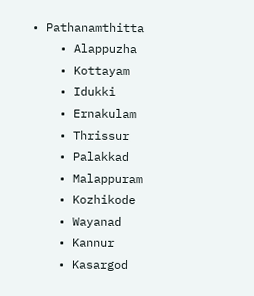• Pathanamthitta
    • Alappuzha
    • Kottayam
    • Idukki
    • Ernakulam
    • Thrissur
    • Palakkad
    • Malappuram
    • Kozhikode
    • Wayanad
    • Kannur
    • Kasargod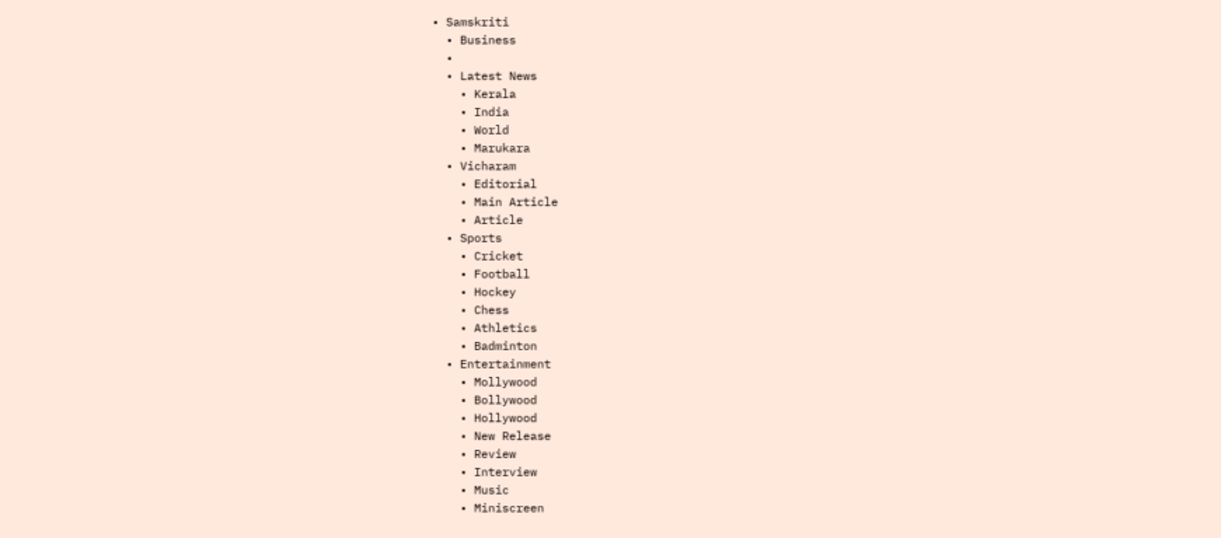• Samskriti
  • Business
  •
  • Latest News
    • Kerala
    • India
    • World
    • Marukara
  • Vicharam
    • Editorial
    • Main Article
    • Article
  • Sports
    • Cricket
    • Football
    • Hockey
    • Chess
    • Athletics
    • Badminton
  • Entertainment
    • Mollywood
    • Bollywood
    • Hollywood
    • New Release
    • Review
    • Interview
    • Music
    • Miniscreen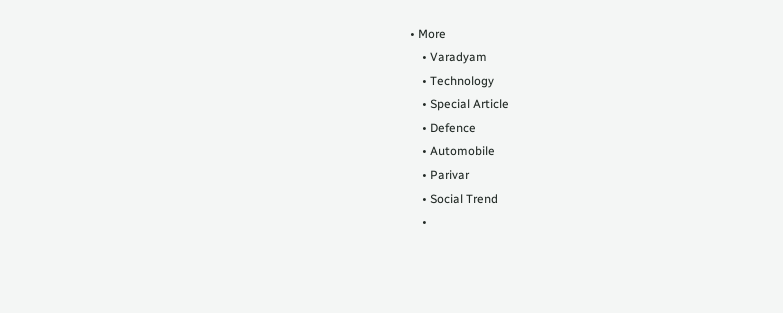• More
    • Varadyam
    • Technology
    • Special Article
    • Defence
    • Automobile
    • Parivar
    • Social Trend
    •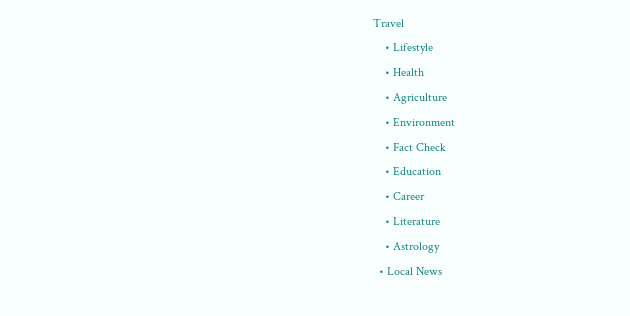Travel
    • Lifestyle
    • Health
    • Agriculture
    • Environment
    • Fact Check
    • Education
    • Career
    • Literature
    • Astrology
  • Local News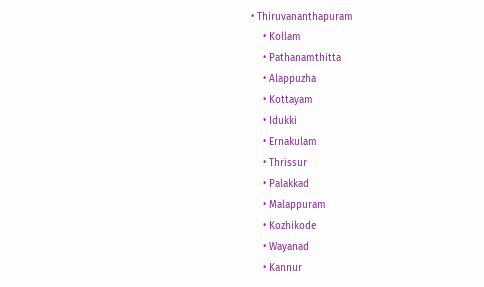• Thiruvananthapuram
    • Kollam
    • Pathanamthitta
    • Alappuzha
    • Kottayam
    • Idukki
    • Ernakulam
    • Thrissur
    • Palakkad
    • Malappuram
    • Kozhikode
    • Wayanad
    • Kannur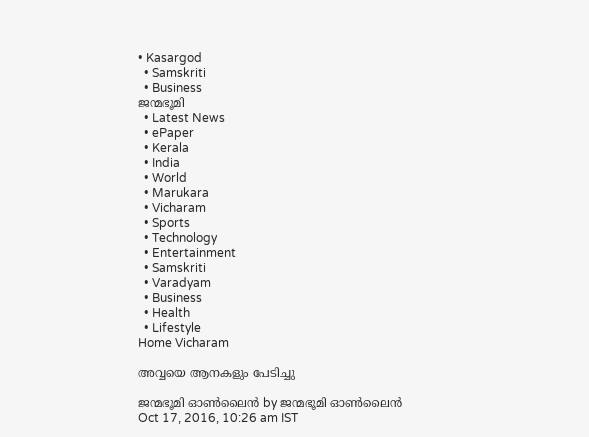• Kasargod
  • Samskriti
  • Business
ജന്മഭൂമി
  • Latest News
  • ePaper
  • Kerala
  • India
  • World
  • Marukara
  • Vicharam
  • Sports
  • Technology
  • Entertainment
  • Samskriti
  • Varadyam
  • Business
  • Health
  • Lifestyle
Home Vicharam

അവ്വയെ ആനകളും പേടിച്ചു

ജന്മഭൂമി ഓണ്‍ലൈന്‍ by ജന്മഭൂമി ഓണ്‍ലൈന്‍
Oct 17, 2016, 10:26 am IST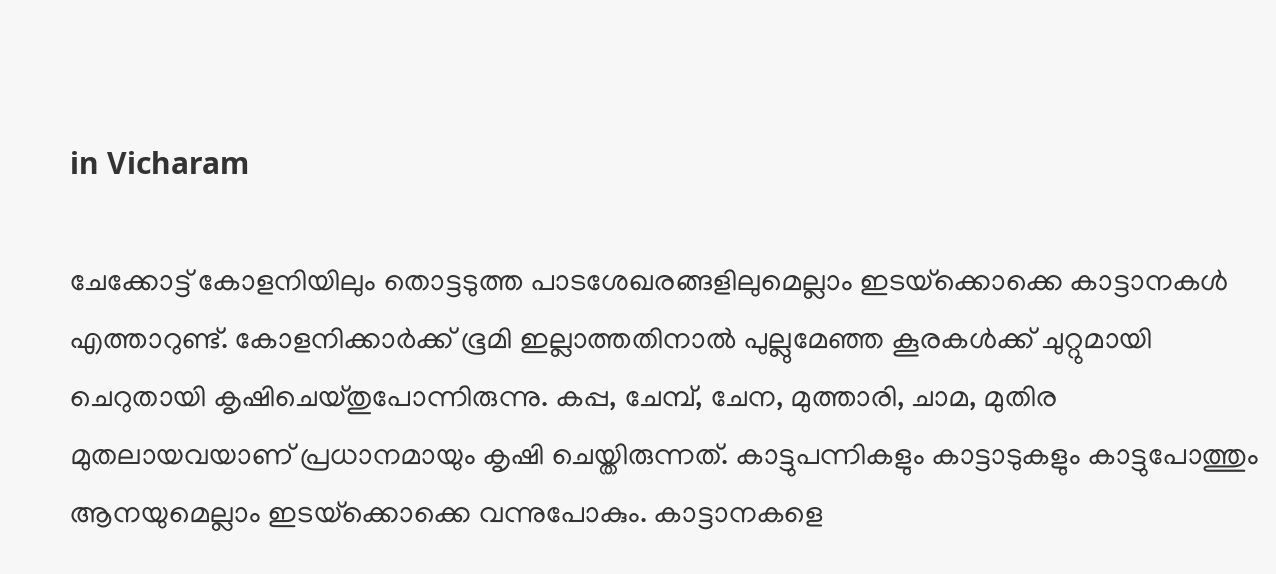in Vicharam

ചേക്കോട്ട് കോളനിയിലും തൊട്ടടുത്ത പാടശേഖരങ്ങളിലുമെല്ലാം ഇടയ്‌ക്കൊക്കെ കാട്ടാനകള്‍ എത്താറുണ്ട്. കോളനിക്കാര്‍ക്ക് ഭൂമി ഇല്ലാത്തതിനാല്‍ പുല്ലുമേഞ്ഞ കൂരകള്‍ക്ക് ചുറ്റുമായി ചെറുതായി കൃഷിചെയ്തുപോന്നിരുന്നു. കപ്പ, ചേമ്പ്, ചേന, മുത്താരി, ചാമ, മുതിര മുതലായവയാണ് പ്രധാനമായും കൃഷി ചെയ്തിരുന്നത്. കാട്ടുപന്നികളും കാട്ടാടുകളും കാട്ടുപോത്തും ആനയുമെല്ലാം ഇടയ്‌ക്കൊക്കെ വന്നുപോകും. കാട്ടാനകളെ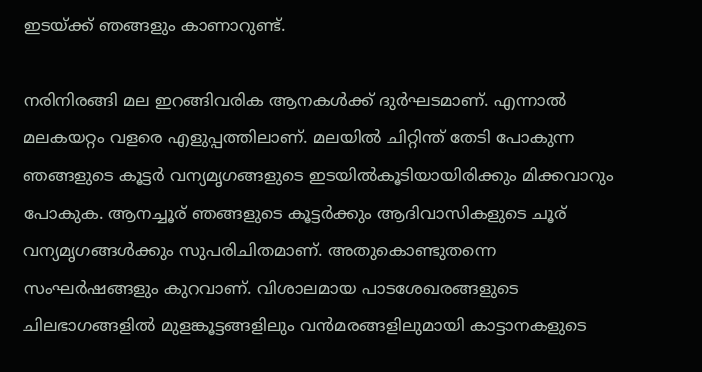ഇടയ്‌ക്ക് ഞങ്ങളും കാണാറുണ്ട്.

നരിനിരങ്ങി മല ഇറങ്ങിവരിക ആനകള്‍ക്ക് ദുര്‍ഘടമാണ്. എന്നാല്‍ മലകയറ്റം വളരെ എളുപ്പത്തിലാണ്. മലയില്‍ ചിറ്റിന്ത് തേടി പോകുന്ന ഞങ്ങളുടെ കൂട്ടര്‍ വന്യമൃഗങ്ങളുടെ ഇടയില്‍കൂടിയായിരിക്കും മിക്കവാറും പോകുക. ആനച്ചൂര് ഞങ്ങളുടെ കൂട്ടര്‍ക്കും ആദിവാസികളുടെ ചൂര് വന്യമൃഗങ്ങള്‍ക്കും സുപരിചിതമാണ്. അതുകൊണ്ടുതന്നെ സംഘര്‍ഷങ്ങളും കുറവാണ്. വിശാലമായ പാടശേഖരങ്ങളുടെ ചിലഭാഗങ്ങളില്‍ മുളങ്കൂട്ടങ്ങളിലും വന്‍മരങ്ങളിലുമായി കാട്ടാനകളുടെ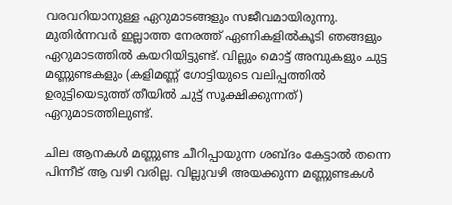വരവറിയാനുള്ള ഏറുമാടങ്ങളും സജീവമായിരുന്നു. മുതിര്‍ന്നവര്‍ ഇല്ലാത്ത നേരത്ത് ഏണികളില്‍കൂടി ഞങ്ങളും ഏറുമാടത്തില്‍ കയറിയിട്ടുണ്ട്. വില്ലും മൊട്ട് അമ്പുകളും ചുട്ട മണ്ണുണ്ടകളും (കളിമണ്ണ് ഗോട്ടിയുടെ വലിപ്പത്തില്‍ ഉരുട്ടിയെടുത്ത് തീയില്‍ ചുട്ട് സൂക്ഷിക്കുന്നത്) ഏറുമാടത്തിലുണ്ട്.

ചില ആനകള്‍ മണ്ണുണ്ട ചീറിപ്പായുന്ന ശബ്ദം കേട്ടാല്‍ തന്നെ പിന്നീട് ആ വഴി വരില്ല. വില്ലുവഴി അയക്കുന്ന മണ്ണുണ്ടകള്‍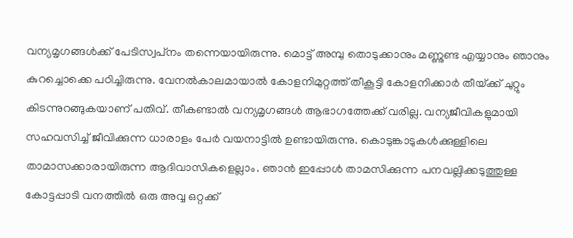വന്യമൃഗങ്ങള്‍ക്ക് പേടിസ്വപ്‌നം തന്നെയായിരുന്നു. മൊട്ട് അമ്പു തൊടുക്കാനും മണ്ണുണ്ട എയ്യാനും ഞാനും കുറച്ചൊക്കെ പഠിച്ചിരുന്നു. വേനല്‍കാലമായാല്‍ കോളനിമുറ്റത്ത് തീകൂട്ടി കോളനിക്കാര്‍ തീയ്‌ക്ക് ചുറ്റും കിടന്നുറങ്ങുകയാണ് പതിവ്. തീകണ്ടാല്‍ വന്യമൃഗങ്ങള്‍ ആഭാഗത്തേക്ക് വരില്ല. വന്യജീവികളുമായി സഹവസിച്ച് ജീവിക്കുന്ന ധാരാളം പേര്‍ വയനാട്ടില്‍ ഉണ്ടായിരുന്നു. കൊടുങ്കാടുകള്‍ക്കുള്ളിലെ താമാസക്കാരായിരുന്ന ആദിവാസികളെല്ലാം. ഞാന്‍ ഇപ്പോള്‍ താമസിക്കുന്ന പനവല്ലിക്കടുത്തുള്ള കോട്ടപ്പാടി വനത്തില്‍ ഒരു അവ്വ ഒറ്റക്ക്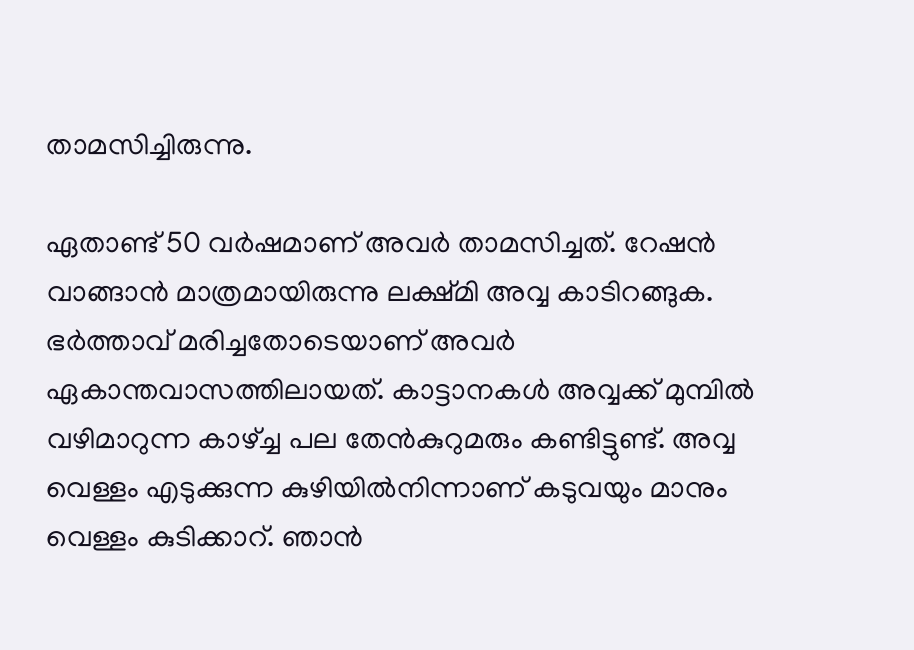താമസിച്ചിരുന്നു.

ഏതാണ്ട് 50 വര്‍ഷമാണ് അവര്‍ താമസിച്ചത്. റേഷന്‍ വാങ്ങാന്‍ മാത്രമായിരുന്നു ലക്ഷ്മി അവ്വ കാടിറങ്ങുക. ഭര്‍ത്താവ് മരിച്ചതോടെയാണ് അവര്‍ ഏകാന്തവാസത്തിലായത്. കാട്ടാനകള്‍ അവ്വക്ക് മുമ്പില്‍ വഴിമാറുന്ന കാഴ്‌ച്ച പല തേന്‍കുറുമരും കണ്ടിട്ടുണ്ട്. അവ്വ വെള്ളം എടുക്കുന്ന കുഴിയില്‍നിന്നാണ് കടുവയും മാനും വെള്ളം കുടിക്കാറ്. ഞാന്‍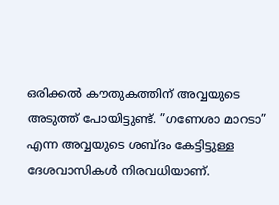ഒരിക്കല്‍ കൗതുകത്തിന് അവ്വയുടെ അടുത്ത് പോയിട്ടുണ്ട്. ”ഗണേശാ മാറടാ” എന്ന അവ്വയുടെ ശബ്ദം കേട്ടിട്ടുള്ള ദേശവാസികള്‍ നിരവധിയാണ്.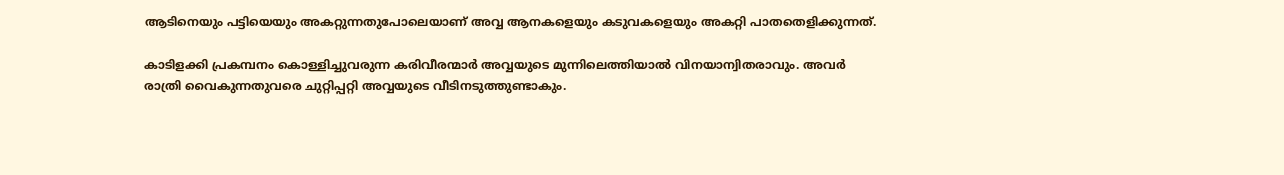ആടിനെയും പട്ടിയെയും അകറ്റുന്നതുപോലെയാണ് അവ്വ ആനകളെയും കടുവകളെയും അകറ്റി പാതതെളിക്കുന്നത്.

കാടിളക്കി പ്രകമ്പനം കൊള്ളിച്ചുവരുന്ന കരിവീരന്മാര്‍ അവ്വയുടെ മുന്നിലെത്തിയാല്‍ വിനയാന്വിതരാവും. അവര്‍ രാത്രി വൈകുന്നതുവരെ ചുറ്റിപ്പറ്റി അവ്വയുടെ വീടിനടുത്തുണ്ടാകും.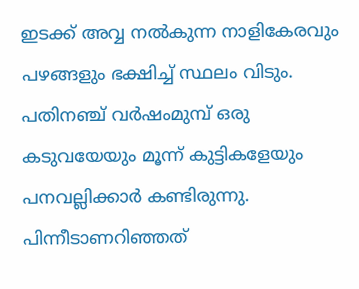ഇടക്ക് അവ്വ നല്‍കുന്ന നാളികേരവും പഴങ്ങളും ഭക്ഷിച്ച് സ്ഥലം വിടും. പതിനഞ്ച് വര്‍ഷംമുമ്പ് ഒരു കടുവയേയും മൂന്ന് കുട്ടികളേയും പനവല്ലിക്കാര്‍ കണ്ടിരുന്നു. പിന്നീടാണറിഞ്ഞത്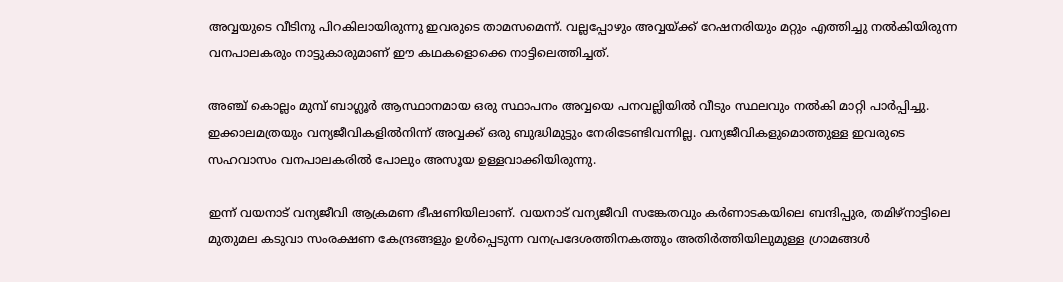അവ്വയുടെ വീടിനു പിറകിലായിരുന്നു ഇവരുടെ താമസമെന്ന്. വല്ലപ്പോഴും അവ്വയ്‌ക്ക് റേഷനരിയും മറ്റും എത്തിച്ചു നല്‍കിയിരുന്ന വനപാലകരും നാട്ടുകാരുമാണ് ഈ കഥകളൊക്കെ നാട്ടിലെത്തിച്ചത്.

അഞ്ച് കൊല്ലം മുമ്പ് ബാഗ്ലൂര്‍ ആസ്ഥാനമായ ഒരു സ്ഥാപനം അവ്വയെ പനവല്ലിയില്‍ വീടും സ്ഥലവും നല്‍കി മാറ്റി പാര്‍പ്പിച്ചു. ഇക്കാലമത്രയും വന്യജീവികളില്‍നിന്ന് അവ്വക്ക് ഒരു ബുദ്ധിമുട്ടും നേരിടേണ്ടിവന്നില്ല. വന്യജീവികളുമൊത്തുള്ള ഇവരുടെ സഹവാസം വനപാലകരില്‍ പോലും അസൂയ ഉള്ളവാക്കിയിരുന്നു.

ഇന്ന് വയനാട് വന്യജീവി ആക്രമണ ഭീഷണിയിലാണ്. വയനാട് വന്യജീവി സങ്കേതവും കര്‍ണാടകയിലെ ബന്ദിപ്പുര, തമിഴ്‌നാട്ടിലെ മുതുമല കടുവാ സംരക്ഷണ കേന്ദ്രങ്ങളും ഉള്‍പ്പെടുന്ന വനപ്രദേശത്തിനകത്തും അതിര്‍ത്തിയിലുമുള്ള ഗ്രാമങ്ങള്‍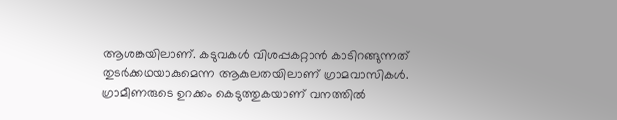ആശങ്കയിലാണ്. കടുവകള്‍ വിശപ്പകറ്റാന്‍ കാടിറങ്ങുന്നത് തുടര്‍ക്കഥയാകുമെന്ന ആകുലതയിലാണ് ഗ്രാമവാസികള്‍. ഗ്രാമീണരുടെ ഉറക്കം കെടുത്തുകയാണ് വനത്തില്‍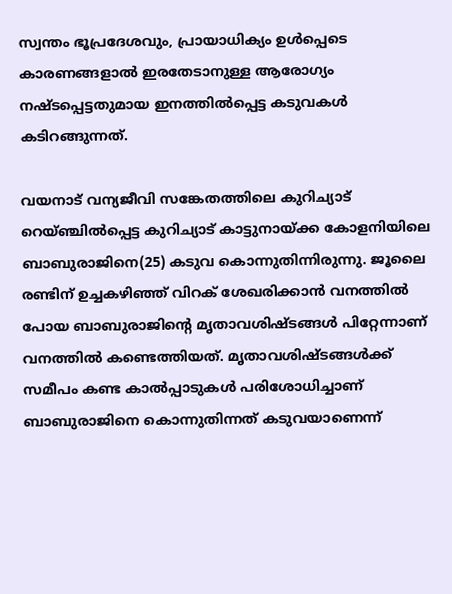സ്വന്തം ഭൂപ്രദേശവും, പ്രായാധിക്യം ഉള്‍പ്പെടെ കാരണങ്ങളാല്‍ ഇരതേടാനുള്ള ആരോഗ്യം നഷ്ടപ്പെട്ടതുമായ ഇനത്തില്‍പ്പെട്ട കടുവകള്‍ കടിറങ്ങുന്നത്.

വയനാട് വന്യജീവി സങ്കേതത്തിലെ കുറിച്യാട് റെയ്ഞ്ചില്‍പ്പെട്ട കുറിച്യാട് കാട്ടുനായ്‌ക്ക കോളനിയിലെ ബാബുരാജിനെ(25) കടുവ കൊന്നുതിന്നിരുന്നു. ജൂലൈ രണ്ടിന് ഉച്ചകഴിഞ്ഞ് വിറക് ശേഖരിക്കാന്‍ വനത്തില്‍ പോയ ബാബുരാജിന്റെ മൃതാവശിഷ്ടങ്ങള്‍ പിറ്റേന്നാണ് വനത്തില്‍ കണ്ടെത്തിയത്. മൃതാവശിഷ്ടങ്ങള്‍ക്ക് സമീപം കണ്ട കാല്‍പ്പാടുകള്‍ പരിശോധിച്ചാണ് ബാബുരാജിനെ കൊന്നുതിന്നത് കടുവയാണെന്ന്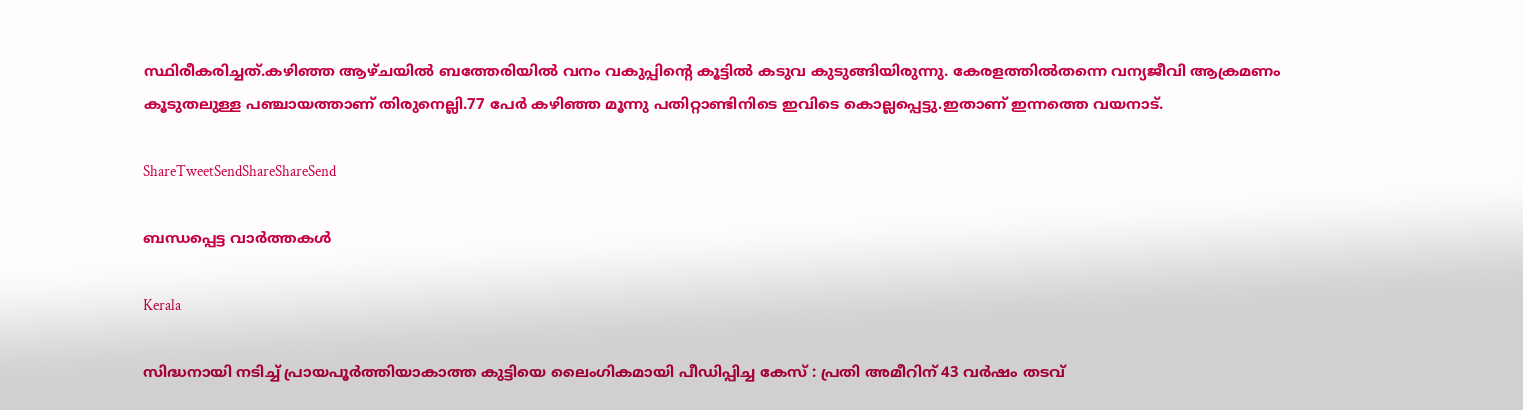സ്ഥിരീകരിച്ചത്.കഴിഞ്ഞ ആഴ്ചയില്‍ ബത്തേരിയില്‍ വനം വകുപ്പിന്റെ കൂട്ടില്‍ കടുവ കുടുങ്ങിയിരുന്നു. കേരളത്തില്‍തന്നെ വന്യജീവി ആക്രമണം കൂടുതലുള്ള പഞ്ചായത്താണ് തിരുനെല്ലി.77 പേര്‍ കഴിഞ്ഞ മൂന്നു പതിറ്റാണ്ടിനിടെ ഇവിടെ കൊല്ലപ്പെട്ടു.ഇതാണ് ഇന്നത്തെ വയനാട്.

ShareTweetSendShareShareSend

ബന്ധപ്പെട്ട വാര്‍ത്തകള്‍

Kerala

സിദ്ധനായി നടിച്ച് പ്രായപൂർത്തിയാകാത്ത കുട്ടിയെ ലൈംഗികമായി പീഡിപ്പിച്ച കേസ് : പ്രതി അമീറിന് 43 വർഷം തടവ്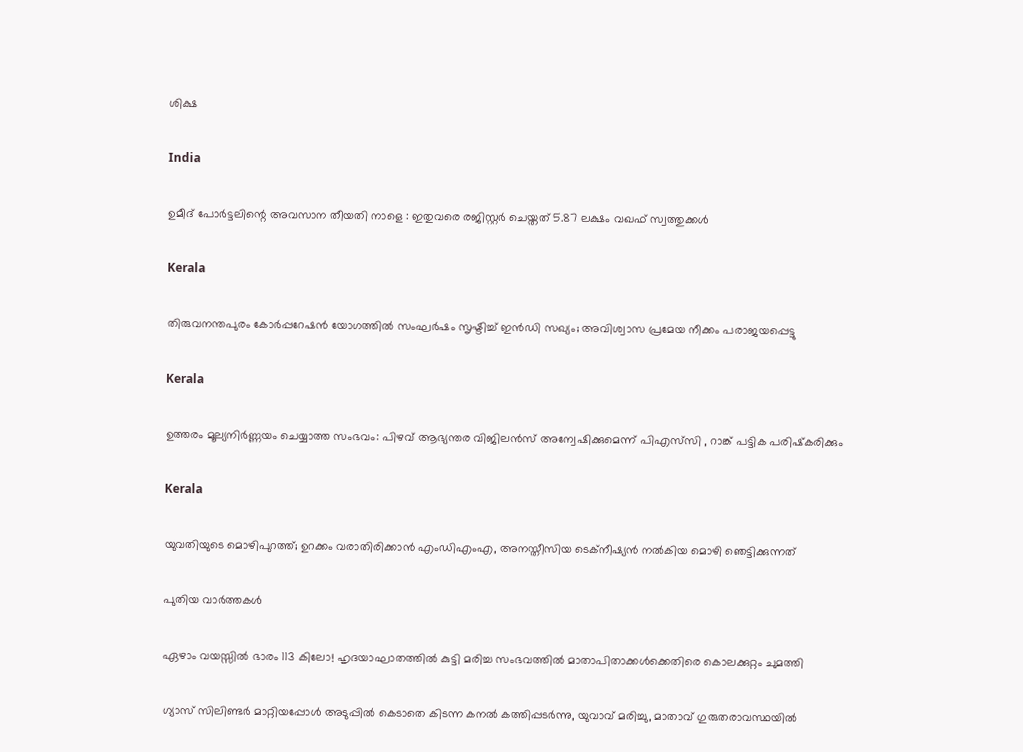ശിക്ഷ

India

ഉമീദ് പോർട്ടലിന്റെ അവസാന തീയതി നാളെ : ഇതുവരെ രജിസ്റ്റർ ചെയ്തത് 5.87 ലക്ഷം വഖഫ് സ്വത്തുക്കൾ

Kerala

തിരുവനന്തപുരം കോർപ്പറേഷൻ യോഗത്തിൽ സംഘർഷം സൃഷ്ടിച്ച് ഇൻഡി സഖ്യം; അവിശ്വാസ പ്രമേയ നീക്കം പരാജയപ്പെട്ടു

Kerala

ഉത്തരം മൂല്യനിർണ്ണയം ചെയ്യാത്ത സംഭവം: പിഴവ് ആഭ്യന്തര വിജിലൻസ് അന്വേഷിക്കുമെന്ന് പിഎസ്‌സി , റാങ്ക് പട്ടിക പരിഷ്‌കരിക്കും

Kerala

യുവതിയുടെ മൊഴിപുറത്ത്; ഉറക്കം വരാതിരിക്കാന്‍ എംഡിഎംഎ, അനസ്തീസിയ ടെക്നീഷ്യന്‍ നൽകിയ മൊഴി ഞെട്ടിക്കുന്നത്

പുതിയ വാര്‍ത്തകള്‍

ഏഴാം വയസ്സിൽ ഭാരം 113 കിലോ! ഹൃദയാഘാതത്തിൽ കുട്ടി മരിച്ച സംഭവത്തിൽ മാതാപിതാക്കൾക്കെതിരെ കൊലക്കുറ്റം ചുമത്തി

ഗ്യാസ് സിലിണ്ടർ മാറ്റിയപ്പോൾ അടുപ്പിൽ കെടാതെ കിടന്ന കനൽ കത്തിപ്പടർന്നു, യുവാവ് മരിച്ചു, മാതാവ് ഗുരുതരാവസ്ഥയിൽ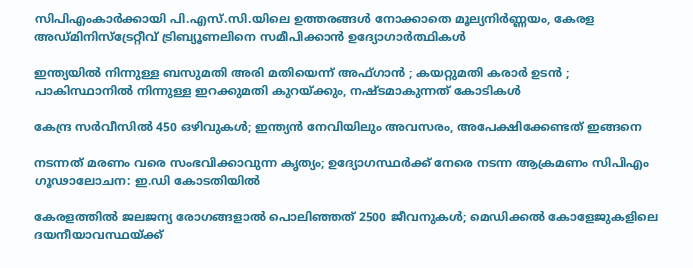സിപിഎംകാർക്കായി പി.എസ്.സി.യിലെ ഉത്തരങ്ങൾ നോക്കാതെ മൂല്യനിര്‍ണ്ണയം, കേരള അഡ്മിനിസ്ട്രേറ്റീവ് ട്രിബ്യൂണലിനെ സമീപിക്കാൻ ഉദ്യോഗാർത്ഥികൾ

ഇന്ത്യയിൽ നിന്നുള്ള ബസുമതി അരി മതിയെന്ന് അഫ്ഗാൻ ; കയറ്റുമതി കരാർ ഉടൻ ; പാകിസ്ഥാനിൽ നിന്നുള്ള ഇറക്കുമതി കുറയ്‌ക്കും, നഷ്ടമാകുന്നത് കോടികൾ

കേന്ദ്ര സർവീസിൽ 450 ഒഴിവുകൾ; ഇന്ത്യൻ നേവിയിലും അവസരം, അപേക്ഷിക്കേണ്ടത് ഇങ്ങനെ

നടന്നത് മരണം വരെ സംഭവിക്കാവുന്ന കൃത്യം; ഉദ്യോഗസ്ഥർക്ക് നേരെ നടന്ന ആക്രമണം സിപിഎം ഗൂഢാലോചന: ഇ.ഡി കോടതിയിൽ

കേരളത്തിൽ ജലജന്യ രോഗങ്ങളാൽ പൊലിഞ്ഞത് 2500 ജീവനുകൾ; മെഡിക്കൽ കോളേജുകളിലെ ദയനീയാവസ്ഥയ്‌ക്ക്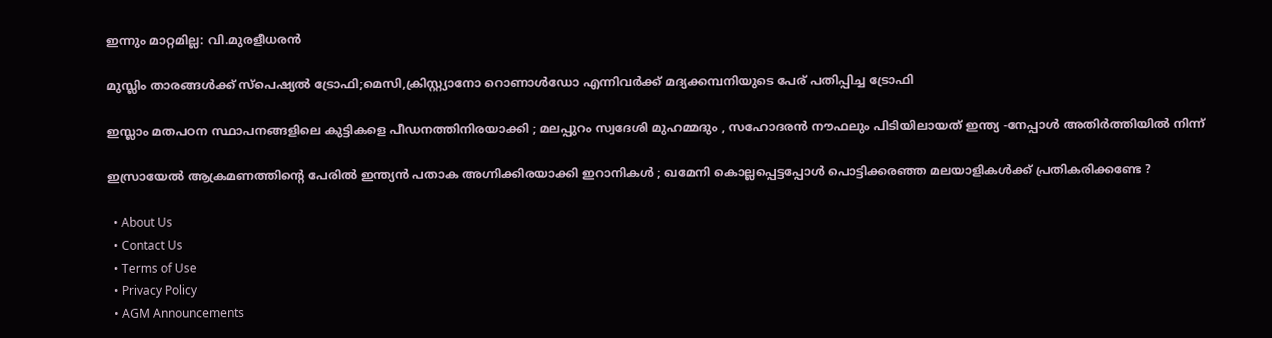ഇന്നും മാറ്റമില്ല: വി.മുരളീധരൻ

മുസ്ലിം താരങ്ങൾക്ക് സ്പെഷ്യൽ ട്രോഫി;മെസി,ക്രിസ്റ്റ്യാനോ റൊണാൾഡോ എന്നിവർക്ക് മദ്യക്കമ്പനിയുടെ പേര് പതിപ്പിച്ച ട്രോഫി

ഇസ്ലാം മതപഠന സ്ഥാപനങ്ങളിലെ കുട്ടികളെ പീഡനത്തിനിരയാക്കി ; മലപ്പുറം സ്വദേശി മുഹമ്മദും , സഹോദരൻ നൗഫലും പിടിയിലായത് ഇന്ത്യ -നേപ്പാൾ അതിർത്തിയിൽ നിന്ന്

ഇസ്രായേൽ ആക്രമണത്തിന്റെ പേരിൽ ഇന്ത്യൻ പതാക അഗ്നിക്കിരയാക്കി ഇറാനികൾ ; ഖമേനി കൊല്ലപ്പെട്ടപ്പോൾ പൊട്ടിക്കരഞ്ഞ മലയാളികൾക്ക് പ്രതികരിക്കണ്ടേ ?

  • About Us
  • Contact Us
  • Terms of Use
  • Privacy Policy
  • AGM Announcements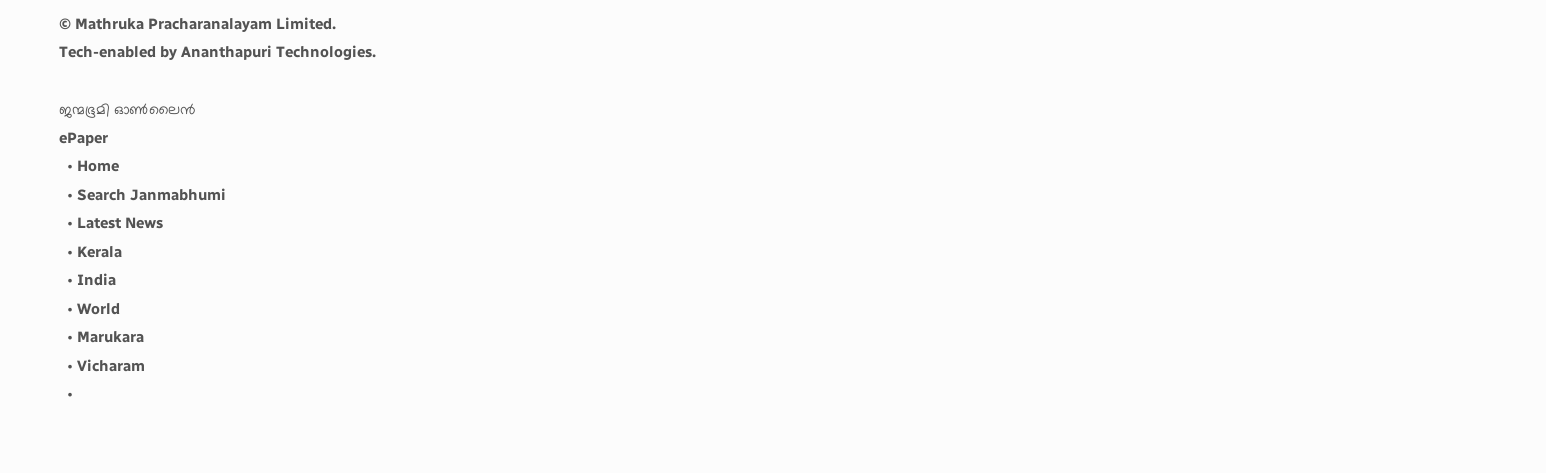© Mathruka Pracharanalayam Limited.
Tech-enabled by Ananthapuri Technologies.

ജന്മഭൂമി ഓണ്‍ലൈന്‍
ePaper
  • Home
  • Search Janmabhumi
  • Latest News
  • Kerala
  • India
  • World
  • Marukara
  • Vicharam
  •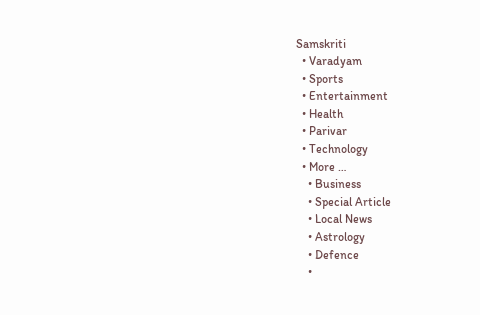Samskriti
  • Varadyam
  • Sports
  • Entertainment
  • Health
  • Parivar
  • Technology
  • More …
    • Business
    • Special Article
    • Local News
    • Astrology
    • Defence
    •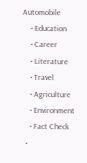Automobile
    • Education
    • Career
    • Literature
    • Travel
    • Agriculture
    • Environment
    • Fact Check
  •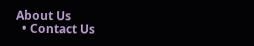About Us
  • Contact Us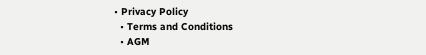• Privacy Policy
  • Terms and Conditions
  • AGM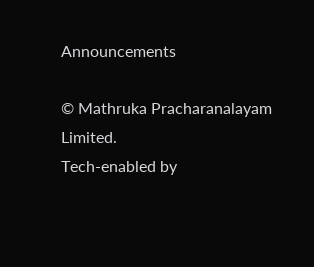Announcements

© Mathruka Pracharanalayam Limited.
Tech-enabled by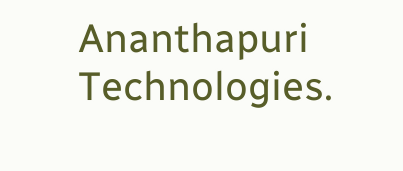Ananthapuri Technologies.